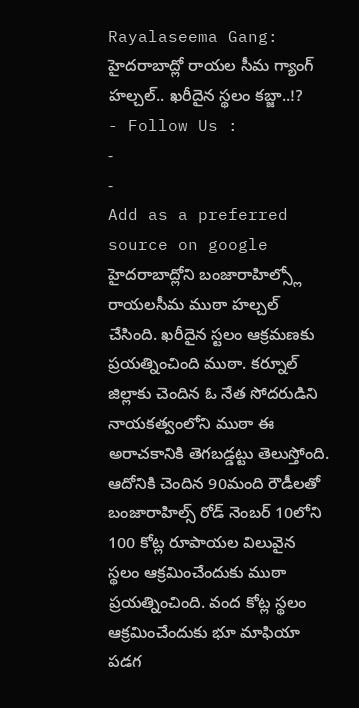Rayalaseema Gang: హైదరాబాద్లో రాయల సీమ గ్యాంగ్ హల్చల్.. ఖరీదైన స్థలం కబ్జా..!?
- Follow Us :
-
-
Add as a preferred
source on google
హైదరాబాద్లోని బంజారాహిల్స్లో రాయలసీమ ముఠా హల్చల్ చేసింది. ఖరీదైన స్టలం ఆక్రమణకు ప్రయత్నించింది ముఠా. కర్నూల్ జిల్లాకు చెందిన ఓ నేత సోదరుడిని నాయకత్వంలోని ముఠా ఈ అరాచకానికి తెగబడ్డట్టు తెలుస్తోంది. ఆదోనికి చెందిన 90మంది రౌడీలతో బంజారాహిల్స్ రోడ్ నెంబర్ 10లోని 100 కోట్ల రూపాయల విలువైన స్థలం ఆక్రమించేందుకు ముఠా ప్రయత్నించింది. వంద కోట్ల స్థలం ఆక్రమించేందుకు భూ మాఫియా పడగ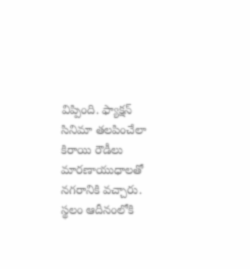విప్పింది. ఫ్యాక్షన్ సినిమా తలపించేలా కిరాయి రౌడీలు మారణాయుధాలతో నగరానికి వచ్చారు. స్థలం ఆదీనంలోకి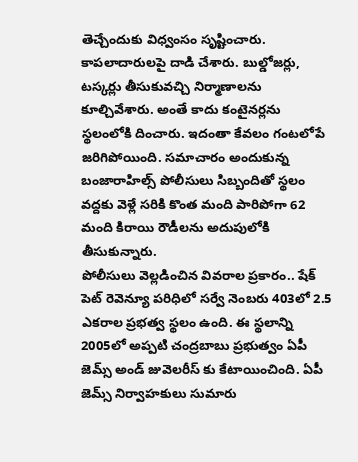తెచ్చేందుకు విధ్వంసం సృష్టించారు. కాపలాదారులపై దాడి చేశారు. బుల్డోజర్లు, టస్కర్లు తీసుకువచ్చి నిర్మాణాలను కూల్చివేశారు. అంతే కాదు కంటైనర్లను స్థలంలోకి దించారు. ఇదంతా కేవలం గంటలోపే జరిగిపోయింది. సమాచారం అందుకున్న బంజారాహిల్స్ పోలీసులు సిబ్బందితో స్థలం వద్దకు వెళ్లే సరికి కొంత మంది పారిపోగా 62 మంది కిరాయి రౌడీలను అదుపులోకి తీసుకున్నారు.
పోలీసులు వెల్లడించిన వివరాల ప్రకారం.. షేక్ పెట్ రెవెన్యూ పరిధిలో సర్వే నెంబరు 403లో 2.5 ఎకరాల ప్రభత్వ స్థలం ఉంది. ఈ స్థలాన్ని 2005లో అప్పటి చంద్రబాబు ప్రభుత్వం ఏపీ జెమ్స్ అండ్ జువెలరీస్ కు కేటాయించింది. ఏపీ జెమ్స్ నిర్వాహకులు సుమారు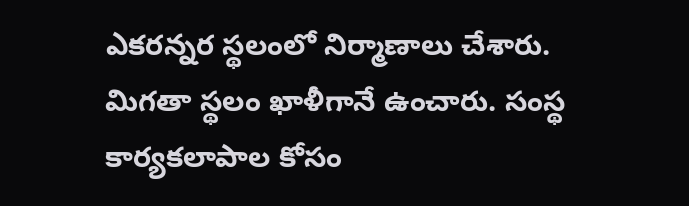ఎకరన్నర స్థలంలో నిర్మాణాలు చేశారు. మిగతా స్థలం ఖాళీగానే ఉంచారు. సంస్థ కార్యకలాపాల కోసం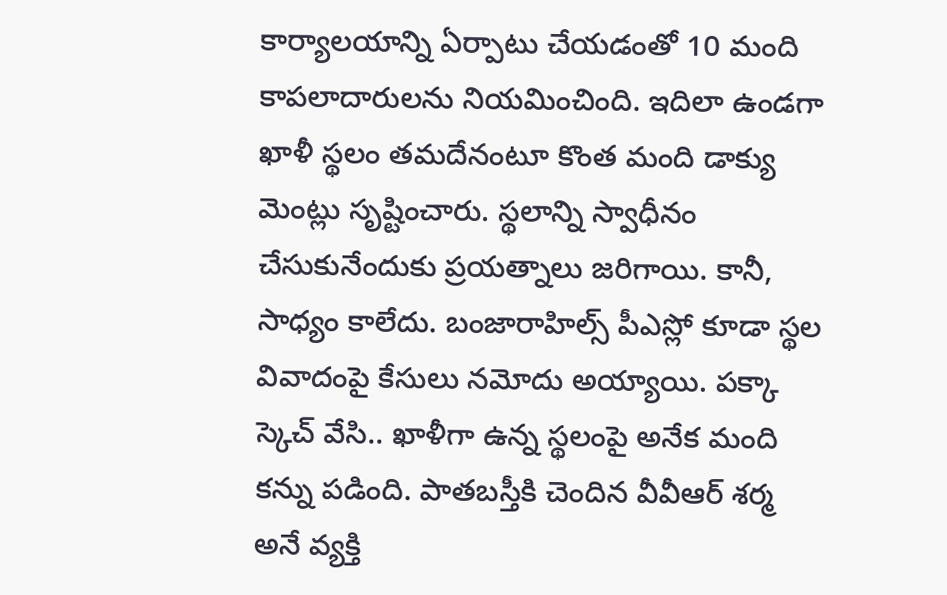కార్యాలయాన్ని ఏర్పాటు చేయడంతో 10 మంది కాపలాదారులను నియమించింది. ఇదిలా ఉండగా ఖాళీ స్థలం తమదేనంటూ కొంత మంది డాక్యు మెంట్లు సృష్టించారు. స్థలాన్ని స్వాధీనం చేసుకునేందుకు ప్రయత్నాలు జరిగాయి. కానీ, సాధ్యం కాలేదు. బంజారాహిల్స్ పీఎస్లో కూడా స్థల వివాదంపై కేసులు నమోదు అయ్యాయి. పక్కా స్కెచ్ వేసి.. ఖాళీగా ఉన్న స్థలంపై అనేక మంది కన్ను పడింది. పాతబస్తీకి చెందిన వీవీఆర్ శర్మ అనే వ్యక్తి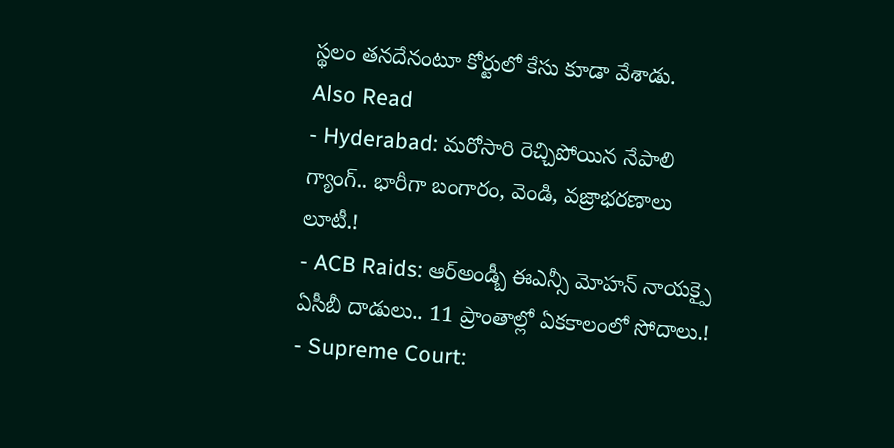స్థలం తనదేనంటూ కోర్టులో కేసు కూడా వేశాడు.
Also Read
- Hyderabad: మరోసారి రెచ్చిపోయిన నేపాలి గ్యాంగ్.. భారీగా బంగారం, వెండి, వజ్రాభరణాలు లూటీ.!
- ACB Raids: ఆర్అండ్బీ ఈఎన్సీ మోహన్ నాయక్పై ఏసీబీ దాడులు.. 11 ప్రాంతాల్లో ఏకకాలంలో సోదాలు.!
- Supreme Court: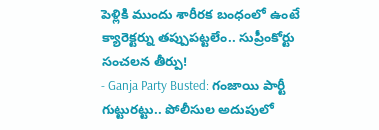పెళ్లికి ముందు శారీరక బంధంలో ఉంటే క్యారెక్టర్ను తప్పుపట్టలేం.. సుప్రీంకోర్టు సంచలన తీర్పు!
- Ganja Party Busted: గంజాయి పార్టీ గుట్టురట్టు.. పోలీసుల అదుపులో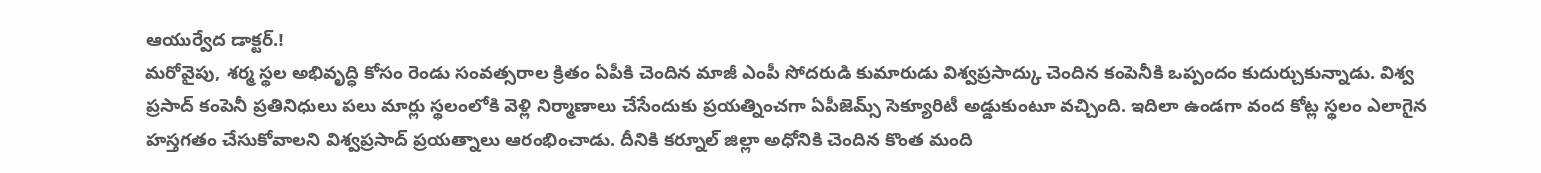ఆయుర్వేద డాక్టర్.!
మరోవైపు, శర్మ స్థల అభివృద్ధి కోసం రెండు సంవత్సరాల క్రితం ఏపీకి చెందిన మాజీ ఎంపీ సోదరుడి కుమారుడు విశ్వప్రసాద్కు చెందిన కంపెనీకి ఒప్పందం కుదుర్చుకున్నాడు. విశ్వ ప్రసాద్ కంపెనీ ప్రతినిధులు పలు మార్లు స్థలంలోకి వెళ్లి నిర్మాణాలు చేసేందుకు ప్రయత్నించగా ఏపీజెమ్స్ సెక్యూరిటీ అడ్డుకుంటూ వచ్చింది. ఇదిలా ఉండగా వంద కోట్ల స్థలం ఎలాగైన హస్తగతం చేసుకోవాలని విశ్వప్రసాద్ ప్రయత్నాలు ఆరంభించాడు. దీనికి కర్నూల్ జిల్లా అధోనికి చెందిన కొంత మంది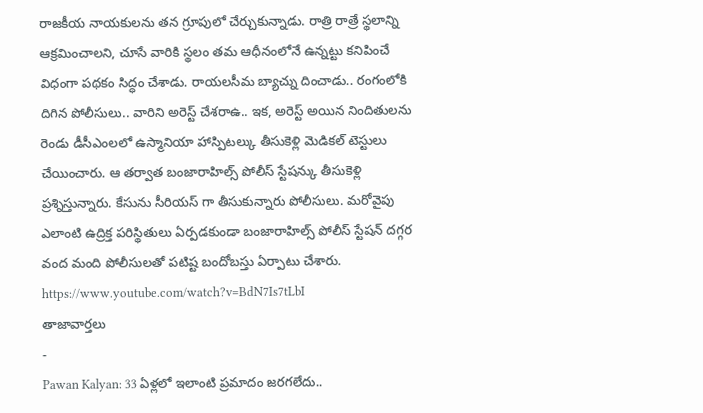రాజకీయ నాయకులను తన గ్రూపులో చేర్చుకున్నాడు. రాత్రి రాత్రే స్థలాన్ని ఆక్రమించాలని, చూసే వారికి స్థలం తమ ఆధీనంలోనే ఉన్నట్టు కనిపించే విధంగా పథకం సిద్ధం చేశాడు. రాయలసీమ బ్యాచ్ను దించాడు.. రంగంలోకి దిగిన పోలీసులు.. వారిని అరెస్ట్ చేశరాఉ.. ఇక, అరెస్ట్ అయిన నిందితులను రెండు డీసీఎంలలో ఉస్మానియా హాస్పిటల్కు తీసుకెళ్లి మెడికల్ టెస్టులు చేయించారు. ఆ తర్వాత బంజారాహిల్స్ పోలీస్ స్టేషన్కు తీసుకెళ్లి ప్రశ్నిస్తున్నారు. కేసును సీరియస్ గా తీసుకున్నారు పోలీసులు. మరోవైపు ఎలాంటి ఉద్రిక్త పరిస్థితులు ఏర్పడకుండా బంజారాహిల్స్ పోలీస్ స్టేషన్ దగ్గర వంద మంది పోలీసులతో పటిష్ట బందోబస్తు ఏర్పాటు చేశారు.
https://www.youtube.com/watch?v=BdN7Is7tLbI
తాజావార్తలు
-
Pawan Kalyan: 33 ఏళ్లలో ఇలాంటి ప్రమాదం జరగలేదు..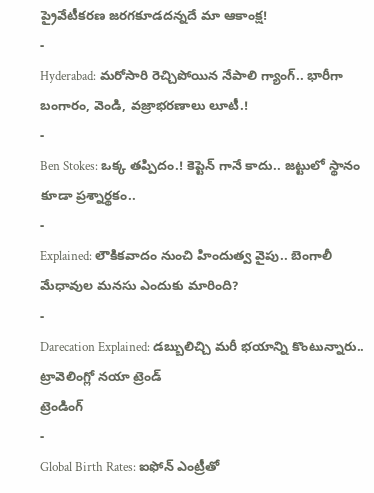ప్రైవేటీకరణ జరగకూడదన్నదే మా ఆకాంక్ష!
-
Hyderabad: మరోసారి రెచ్చిపోయిన నేపాలి గ్యాంగ్.. భారీగా బంగారం, వెండి, వజ్రాభరణాలు లూటీ.!
-
Ben Stokes: ఒక్క తప్పిదం.! కెప్టెన్ గానే కాదు.. జట్టులో స్థానం కూడా ప్రశ్నార్థకం..
-
Explained: లౌకికవాదం నుంచి హిందుత్వ వైపు.. బెంగాలీ మేధావుల మనసు ఎందుకు మారింది?
-
Darecation Explained: డబ్బులిచ్చి మరీ భయాన్ని కొంటున్నారు.. ట్రావెలింగ్లో నయా ట్రెండ్
ట్రెండింగ్
-
Global Birth Rates: ఐఫోన్ ఎంట్రీతో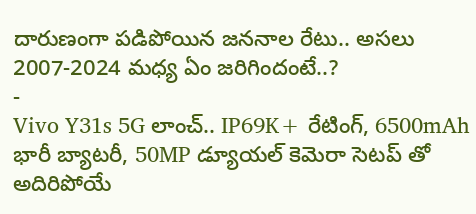దారుణంగా పడిపోయిన జననాల రేటు.. అసలు 2007-2024 మధ్య ఏం జరిగిందంటే..?
-
Vivo Y31s 5G లాంచ్.. IP69K+ రేటింగ్, 6500mAh భారీ బ్యాటరీ, 50MP డ్యూయల్ కెమెరా సెటప్ తో అదిరిపోయే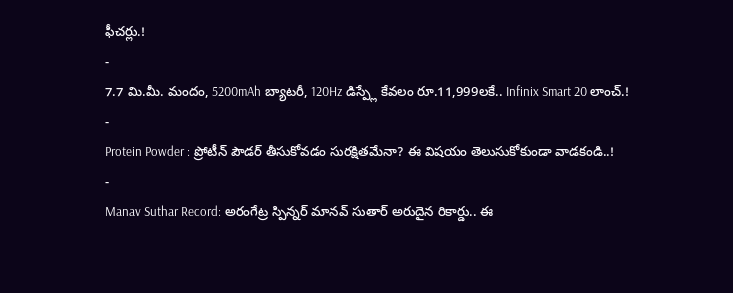ఫీచర్లు.!
-
7.7 మి.మీ. మందం, 5200mAh బ్యాటరీ, 120Hz డిస్ప్లే కేవలం రూ.11,999లకే.. Infinix Smart 20 లాంచ్.!
-
Protein Powder : ప్రోటీన్ పౌడర్ తీసుకోవడం సురక్షితమేనా? ఈ విషయం తెలుసుకోకుండా వాడకండి..!
-
Manav Suthar Record: అరంగేట్ర స్పిన్నర్ మానవ్ సుతార్ అరుదైన రికార్డు.. ఈ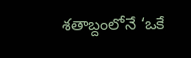శతాబ్దంలోనే ‘ఒకే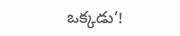ఒక్కడు’!